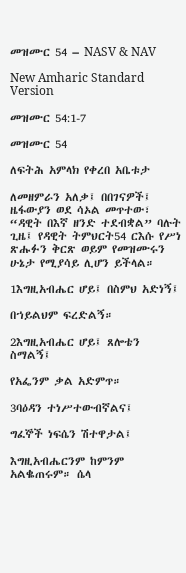መዝሙር 54 – NASV & NAV

New Amharic Standard Version

መዝሙር 54:1-7

መዝሙር 54

ለፍትሕ አምላክ የቀረበ አቤቱታ

ለመዘምራን አለቃ፤ በበገናዎች፤ ዜፋውያን ወደ ሳኦል መጥተው፣ “ዳዊት በእኛ ዘንድ ተደብቋል” ባሉት ጊዜ፤ የዳዊት ትምህርት54 ርእሱ የሥነ ጽሑፉን ቅርጽ ወይም የመዝሙሩን ሁኔታ የሚያሳይ ሊሆን ይችላል።

1እግዚአብሔር ሆይ፤ በስምህ አድነኝ፤

በኀይልህም ፍረድልኝ።

2እግዚአብሔር ሆይ፤ ጸሎቴን ስማልኝ፤

የአፌንም ቃል አድምጥ።

3ባዕዳን ተነሥተውብኛልና፤

ግፈኞች ነፍሴን ሽተዋታል፤

እግዚአብሔርንም ከምንም አልቈጠሩም። ሴላ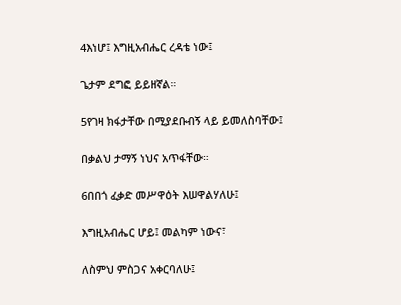4እነሆ፤ እግዚአብሔር ረዳቴ ነው፤

ጌታም ደግፎ ይይዘኛል።

5የገዛ ክፋታቸው በሚያደቡብኝ ላይ ይመለስባቸው፤

በቃልህ ታማኝ ነህና አጥፋቸው።

6በበጎ ፈቃድ መሥዋዕት እሠዋልሃለሁ፤

እግዚአብሔር ሆይ፤ መልካም ነውና፣

ለስምህ ምስጋና አቀርባለሁ፤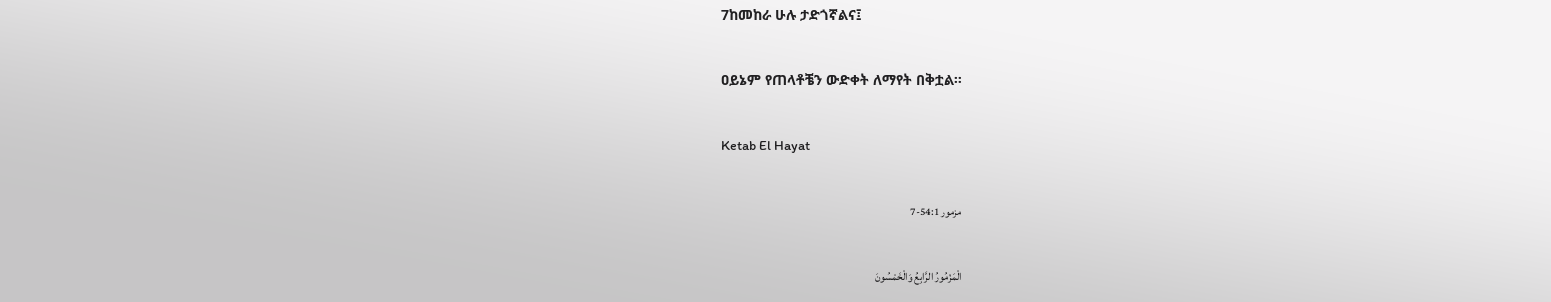7ከመከራ ሁሉ ታድጎኛልና፤

ዐይኔም የጠላቶቼን ውድቀት ለማየት በቅቷል።

Ketab El Hayat

مزمور 54:1-7

الْمَزْمُورُ الرَّابِعُ وَالْخَمْسُونَ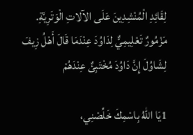لِقَائِدِ الْمُنْشِدِينَ عَلَى الآلاتِ الْوَتَرِيَّةِ. مَزْمُورٌ تَعْلِيمِيٌّ لِدَاوُدَ عِنْدَمَا قَالَ أَهْلُ زِيفَ لِشَاوُلَ إِنَّ دَاوُدَ مُخْتَبِئٌ عِنْدَهُمْ

1يَا اللهُ بِاسْمِكَ خَلِّصْنِي،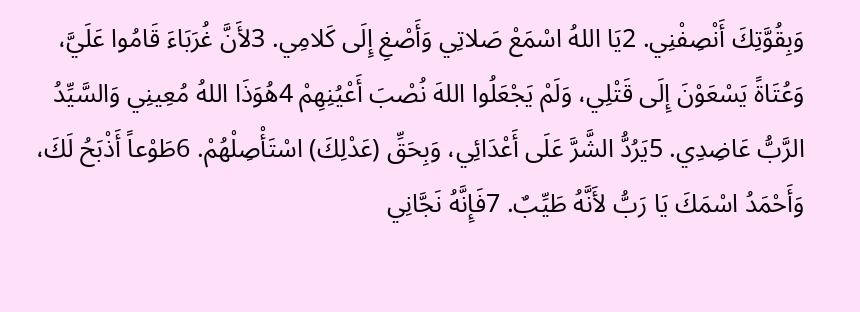وَبِقُوَّتِكَ أَنْصِفْنِي. 2يَا اللهُ اسْمَعْ صَلاتِي وَأَصْغِ إِلَى كَلامِي. 3لأَنَّ غُرَبَاءَ قَامُوا عَلَيَّ، وَعُتَاةً يَسْعَوْنَ إِلَى قَتْلِي، وَلَمْ يَجْعَلُوا اللهَ نُصْبَ أَعْيُنِهِمْ 4هُوَذَا اللهُ مُعِينِي وَالسَّيِّدُ الرَّبُّ عَاضِدِي. 5يَرُدُّ الشَّرَّ عَلَى أَعْدَائِي، وَبِحَقِّ (عَدْلِكَ) اسْتَأْصِلْهُمْ. 6طَوْعاً أَذْبَحُ لَكَ، وَأَحْمَدُ اسْمَكَ يَا رَبُّ لأَنَّهُ طَيِّبٌ. 7فَإِنَّهُ نَجَّانِي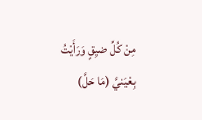مِنْ كُلِّ ضيِقٍ وَرَأَيْتُ بِعْيَنيَّ (مَا حَلَّ)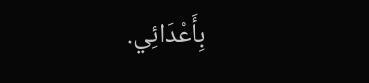بِأَعْدَائِي.